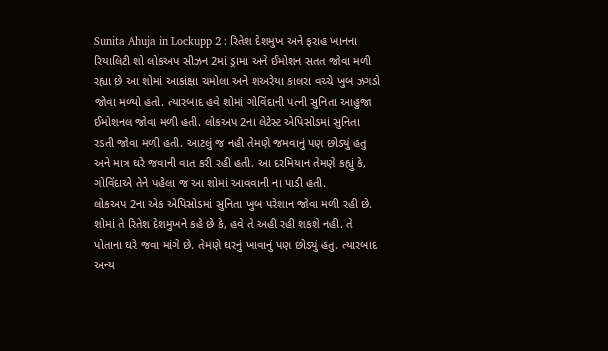Sunita Ahuja in Lockupp 2 : રિતેશ દેશમુખ અને ફરાહ ખાનના રિયાલિટી શો લોકઅપ સીઝન 2માં ડ્રામા અને ઈમોશન સતત જોવા મળી રહ્યા છે આ શોમાં આકાંક્ષા ચમોલા અને શઅરેયા કાલરા વચ્ચે ખુબ ઝગડો જોવા મળ્યો હતો. ત્યારબાદ હવે શોમાં ગોવિંદાની પત્ની સુનિતા આહુજા ઈમોશનલ જોવા મળી હતી. લોકઅપ 2ના લેટેસ્ટ એપિસોડમાં સુનિતા રડતી જોવા મળી હતી. આટલું જ નહી તેમણે જમવાનું પણ છોડ્યું હતુ અને માત્ર ઘરે જવાની વાત કરી રહી હતી. આ દરમિયાન તેમણે કહ્યું કે, ગોવિંદાએ તેને પહેલા જ આ શોમાં આવવાની ના પાડી હતી.
લોકઅપ 2ના એક એપિસોડમાં સુનિતા ખુબ પરેશાન જોવા મળી રહી છે. શોમાં તે રિતેશ દેશમુખને કહે છે કે, હવે તે અહી રહી શકશે નહી. તે પોતાના ઘરે જવા માંગે છે. તેમણે ઘરનું ખાવાનું પણ છોડ્યું હતુ. ત્યારબાદ અન્ય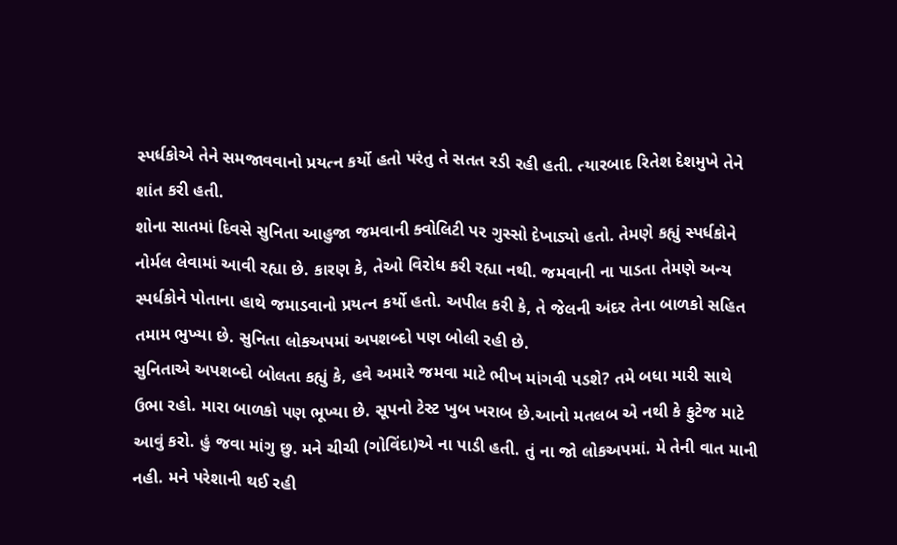સ્પર્ધકોએ તેને સમજાવવાનો પ્રયત્ન કર્યો હતો પરંતુ તે સતત રડી રહી હતી. ત્યારબાદ રિતેશ દેશમુખે તેને શાંત કરી હતી.
શોના સાતમાં દિવસે સુનિતા આહુજા જમવાની ક્વોલિટી પર ગુસ્સો દેખાડ્યો હતો. તેમણે કહ્યું સ્પર્ધકોને નોર્મલ લેવામાં આવી રહ્યા છે. કારણ કે, તેઓ વિરોધ કરી રહ્યા નથી. જમવાની ના પાડતા તેમણે અન્ય સ્પર્ધકોને પોતાના હાથે જમાડવાનો પ્રયત્ન કર્યો હતો. અપીલ કરી કે, તે જેલની અંદર તેના બાળકો સહિત તમામ ભુખ્યા છે. સુનિતા લોકઅપમાં અપશબ્દો પણ બોલી રહી છે.
સુનિતાએ અપશબ્દો બોલતા કહ્યું કે, હવે અમારે જમવા માટે ભીખ માંગવી પડશે? તમે બધા મારી સાથે ઉભા રહો. મારા બાળકો પણ ભૂખ્યા છે. સૂપનો ટેસ્ટ ખુબ ખરાબ છે.આનો મતલબ એ નથી કે ફુટેજ માટે આવું કરો. હું જવા માંગુ છુ. મને ચીચી (ગોવિંદા)એ ના પાડી હતી. તું ના જો લોકઅપમાં. મે તેની વાત માની નહી. મને પરેશાની થઈ રહી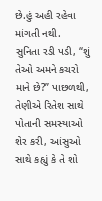છે.હું અહી રહેવા માંગતી નથી.
સુનિતા રડી પડી, “શું તેઓ અમને કચરો માને છે?” પાછળથી, તેણીએ રિતેશ સાથે પોતાની સમસ્યાઓ શેર કરી, આંસુઓ સાથે કહ્યું કે તે શો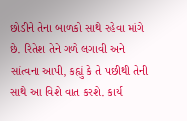છોડીને તેના બાળકો સાથે રહેવા માંગે છે. રિતેશ તેને ગળે લગાવી અને સાંત્વના આપી, કહ્યું કે તે પછીથી તેની સાથે આ વિશે વાત કરશે. કાર્ય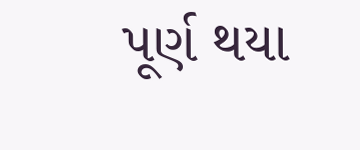પૂર્ણ થયા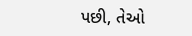પછી, તેઓ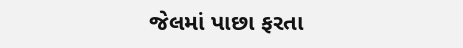જેલમાં પાછા ફરતા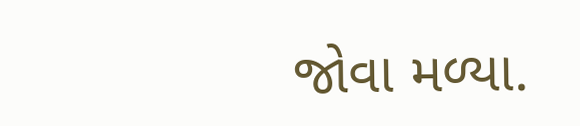જોવા મળ્યા.